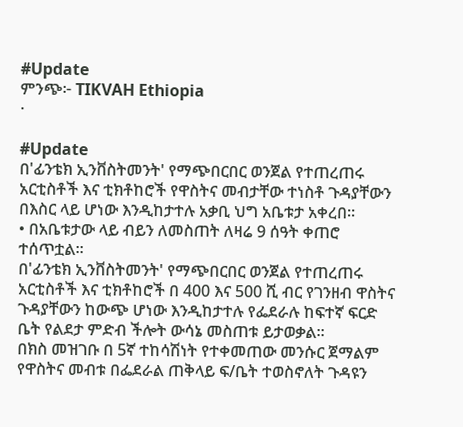#Update
ምንጭ፦ TIKVAH Ethiopia
·

#Update
በ'ፊንቴክ ኢንቨስትመንት' የማጭበርበር ወንጀል የተጠረጠሩ አርቲስቶች እና ቲክቶከሮች የዋስትና መብታቸው ተነስቶ ጉዳያቸውን በእስር ላይ ሆነው እንዲከታተሉ አቃቢ ህግ አቤቱታ አቀረበ።
• በአቤቱታው ላይ ብይን ለመስጠት ለዛሬ 9 ሰዓት ቀጠሮ ተሰጥቷል።
በ'ፊንቴክ ኢንቨስትመንት' የማጭበርበር ወንጀል የተጠረጠሩ አርቲስቶች እና ቲክቶከሮች በ 400 እና 500 ሺ ብር የገንዘብ ዋስትና ጉዳያቸውን ከውጭ ሆነው እንዲከታተሉ የፌደራሉ ከፍተኛ ፍርድ ቤት የልደታ ምድብ ችሎት ውሳኔ መስጠቱ ይታወቃል።
በክስ መዝገቡ በ 5ኛ ተከሳሽነት የተቀመጠው መንሱር ጀማልም የዋስትና መብቱ በፌደራል ጠቅላይ ፍ/ቤት ተወስኖለት ጉዳዩን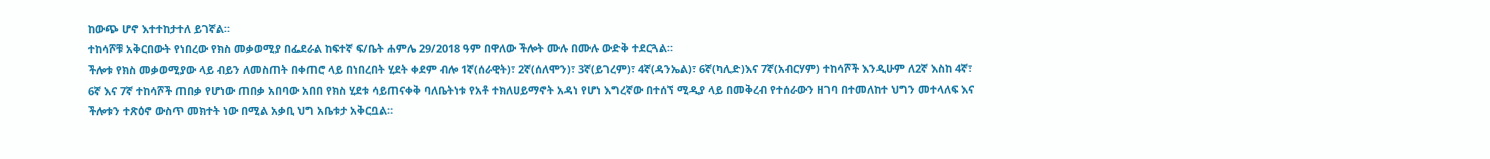ከውጭ ሆኖ እተተከታተለ ይገኛል።
ተከሳሾቹ አቅርበውት የነበረው የክስ መቃወሚያ በፌደራል ከፍተኛ ፍ/ቤት ሐምሌ 29/2018 ዓም በዋለው ችሎት ሙሉ በሙሉ ውድቅ ተደርጓል።
ችሎቱ የክስ መቃወሚያው ላይ ብይን ለመስጠት በቀጠሮ ላይ በነበረበት ሂደት ቀደም ብሎ 1ኛ(ሰራዊት)፣ 2ኛ(ሰለሞን)፣ 3ኛ(ይገረም)፣ 4ኛ(ዳንኤል)፣ 6ኛ(ካሊድ)እና 7ኛ(አብርሃም) ተከሳሾች እንዲሁም ለ2ኛ እስከ 4ኛ፣ 6ኛ እና 7ኛ ተከሳሾች ጠበቃ የሆነው ጠበቃ አበባው አበበ የክስ ሂደቱ ሳይጠናቀቅ ባለቤትነቱ የአቶ ተክለሀይማኖት አዳነ የሆነ እግረኛው በተሰኘ ሚዲያ ላይ በመቅረብ የተሰራውን ዘገባ በተመለከተ ህግን መተላለፍ እና ችሎቱን ተጽዕኖ ውስጥ መክተት ነው በሚል አቃቢ ህግ አቤቱታ አቅርቧል።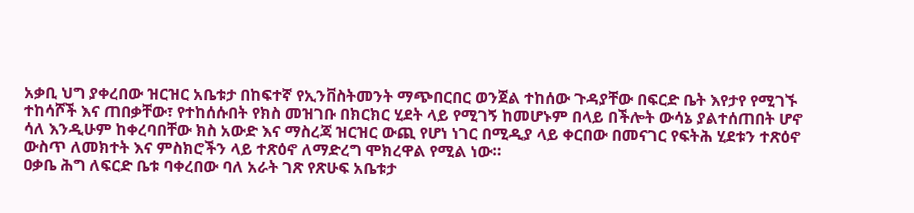አቃቢ ህግ ያቀረበው ዝርዝር አቤቱታ በከፍተኛ የኢንቨስትመንት ማጭበርበር ወንጀል ተከሰው ጉዳያቸው በፍርድ ቤት እየታየ የሚገኙ ተከሳሾች እና ጠበቃቸው፣ የተከሰሱበት የክስ መዝገቡ በክርክር ሂደት ላይ የሚገኝ ከመሆኑም በላይ በችሎት ውሳኔ ያልተሰጠበት ሆኖ ሳለ እንዲሁም ከቀረባበቸው ክስ አውድ እና ማስረጃ ዝርዝር ውጪ የሆነ ነገር በሚዲያ ላይ ቀርበው በመናገር የፍትሕ ሂደቱን ተጽዕኖ ውስጥ ለመክተት እና ምስክሮችን ላይ ተጽዕኖ ለማድረግ ሞክረዋል የሚል ነው።
ዐቃቤ ሕግ ለፍርድ ቤቱ ባቀረበው ባለ አራት ገጽ የጽሁፍ አቤቱታ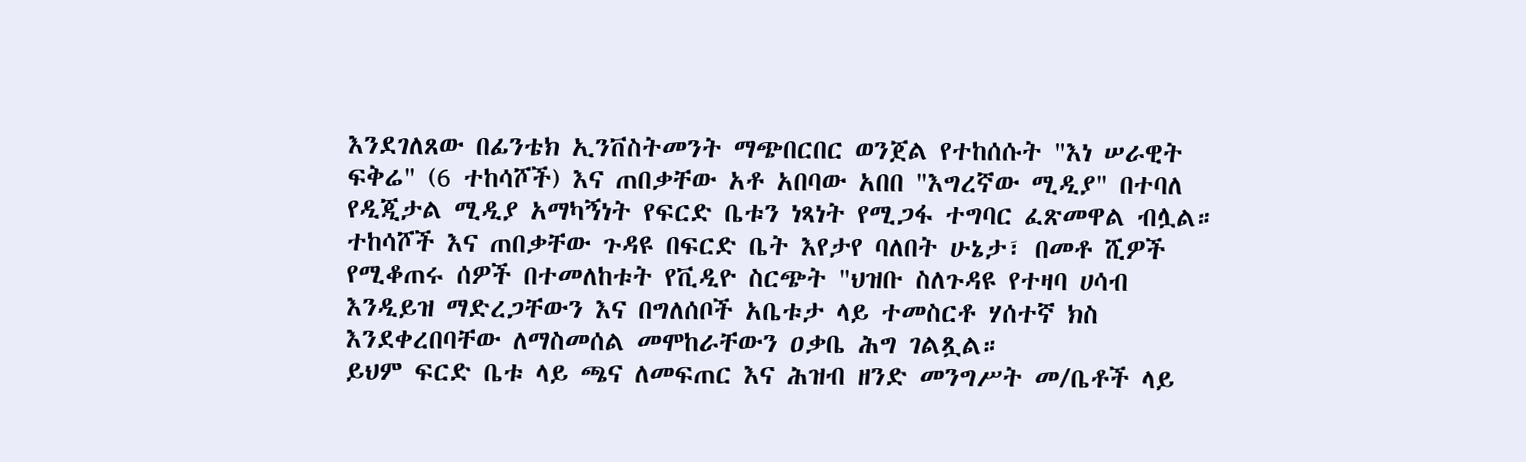እንደገለጸው በፊንቴክ ኢንቨስትመንት ማጭበርበር ወንጀል የተከሰሱት "እነ ሠራዊት ፍቅሬ" (6 ተከሳሾች) እና ጠበቃቸው አቶ አበባው አበበ "እግረኛው ሚዲያ" በተባለ የዲጂታል ሚዲያ አማካኝነት የፍርድ ቤቱን ነጻነት የሚጋፋ ተግባር ፈጽመዋል ብሏል።
ተከሳሾች እና ጠበቃቸው ጉዳዩ በፍርድ ቤት እየታየ ባለበት ሁኔታ፣ በመቶ ሺዎች የሚቆጠሩ ሰዎች በተመለከቱት የቪዲዮ ስርጭት "ህዝቡ ስለጉዳዩ የተዛባ ሀሳብ እንዲይዝ ማድረጋቸውን እና በግለሰቦች አቤቱታ ላይ ተመስርቶ ሃሰተኛ ክስ እንደቀረበባቸው ለማስመሰል መሞከራቸውን ዐቃቤ ሕግ ገልጿል።
ይህም ፍርድ ቤቱ ላይ ጫና ለመፍጠር እና ሕዝብ ዘንድ መንግሥት መ/ቤቶች ላይ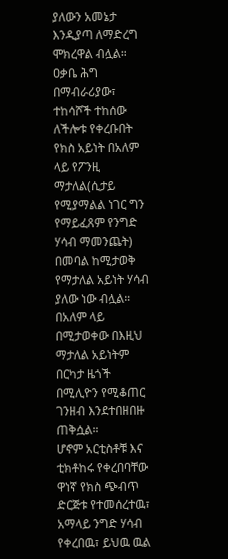ያለውን አመኔታ እንዲያጣ ለማድረግ ሞክረዋል ብሏል።
ዐቃቤ ሕግ በማብራሪያው፣ ተከሳሾች ተከሰው ለችሎቱ የቀረቡበት የክስ አይነት በአለም ላይ የፖንዚ ማታለል(ሲታይ የሚያማልል ነገር ግን የማይፈጸም የንግድ ሃሳብ ማመንጨት) በመባል ከሚታወቅ የማታለል አይነት ሃሳብ ያለው ነው ብሏል።
በአለም ላይ በሚታወቀው በእዚህ ማታለል አይነትም በርካታ ዜጎች በሚሊዮን የሚቆጠር ገንዘብ እንደተበዘበዙ ጠቅሷል።
ሆኖም አርቲስቶቹ እና ቲክቶከሩ የቀረበባቸው ዋነኛ የክስ ጭብጥ ድርጅቱ የተመሰረተዉ፣ አማላይ ንግድ ሃሳብ የቀረበዉ፣ ይህዉ ዉል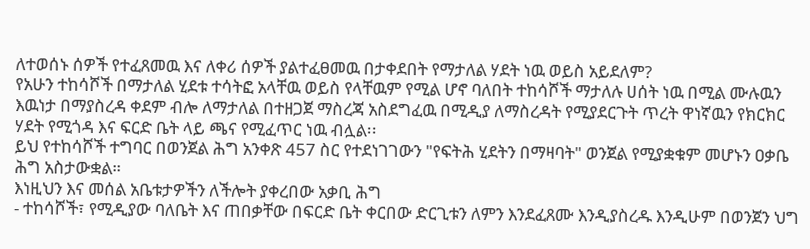ለተወሰኑ ሰዎች የተፈጸመዉ እና ለቀሪ ሰዎች ያልተፈፀመዉ በታቀደበት የማታለል ሃደት ነዉ ወይስ አይደለም?
የአሁን ተከሳሾች በማታለል ሂደቱ ተሳትፎ አላቸዉ ወይስ የላቸዉም የሚል ሆኖ ባለበት ተከሳሾች ማታለሉ ሀሰት ነዉ በሚል ሙሉዉን እዉነታ በማያስረዳ ቀደም ብሎ ለማታለል በተዘጋጀ ማስረጃ አስደግፈዉ በሚዲያ ለማስረዳት የሚያደርጉት ጥረት ዋነኛዉን የክርክር ሃደት የሚጎዳ እና ፍርድ ቤት ላይ ጫና የሚፈጥር ነዉ ብሏል፡፡
ይህ የተከሳሾች ተግባር በወንጀል ሕግ አንቀጽ 457 ስር የተደነገገውን "የፍትሕ ሂደትን በማዛባት" ወንጀል የሚያቋቁም መሆኑን ዐቃቤ ሕግ አስታውቋል።
እነዚህን እና መሰል አቤቱታዎችን ለችሎት ያቀረበው አቃቢ ሕግ
- ተከሳሾች፣ የሚዲያው ባለቤት እና ጠበቃቸው በፍርድ ቤት ቀርበው ድርጊቱን ለምን እንደፈጸሙ እንዲያስረዱ እንዲሁም በወንጀን ህግ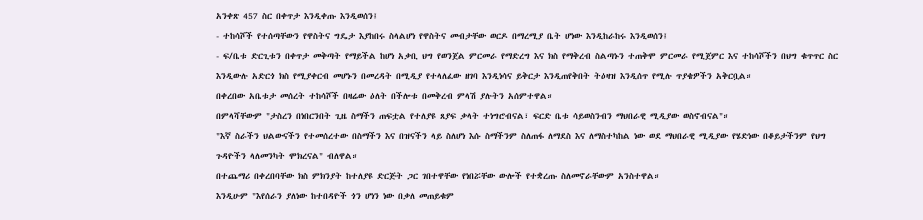አንቀጽ 457 ስር በቀጥታ እንዲቀጡ እንዲወሰን፤
- ተከሳሾች የተሰጣቸውን የዋስትና ግዴታ እያከበሩ ስላልሆነ የዋስትና መብታቸው ወርዶ በማረሚያ ቤት ሆነው እንዲከራከሩ እንዲወሰን፤
- ፍ/ቤቱ ድርጊቱን በቀጥታ መቅጣት የማይችል ከሆነ አቃቢ ህግ የወንጀል ምርመራ የማድረግ እና ክስ የማቅረብ ስልጣኑን ተጠቅሞ ምርመራ የሚጀምር እና ተከሳሾችን በህግ ቁጥጥር ስር እንዲውሉ አድርጎ ክስ የሚያቀርብ መሆኑን በመረዳት በሚዲያ የተላለፈው ዘገባ እንዲነሳና ይቅርታ እንዲጠየቅበት ትዕዛዝ እንዲሰጥ የሚሉ ጥያቄዎችን አቅርቧል።
በቀረበው አቤቱታ መሰረት ተከሳሾች በዛሬው ዕለት በችሎቱ በመቅረብ ምላሽ ያሉትን አሰምተዋል።
በምላሻቸውም "ታስረን በነበርንበት ጊዜ ስማችን ጠፍቷል የተለያዩ ጸያፍ ቃላት ተነግሮብናል፣ ፍርድ ቤቱ ሳይወስንብን ማህበራዊ ሚዲያው ወስኖብናል"።
"እኛ ስራችን ህልውናችን የተመሰረተው በስማችን እና በዝናችን ላይ ስለሆነ እሱ ስማችንም ስለጠፋ ለማደስ እና ለማስተካከል ነው ወደ ማህበራዊ ሚዲያው የሄድነው በቆይታችንም የህግ ጉዳዮችን ላለመንካት ሞክረናል" ብለዋል።
በተጨማሪ በቀረበባቸው ክስ ምክንያት ከተለያዩ ድርጅት ጋር ገበተዋቸው የነበሯቸው ውሎች የተቋረጡ ስለመኖራቸውም አንስተዋል።
እንዲሁም "እየሰራን ያለነው ከተበዳዮች ጎን ሆነን ነው በቃለ መጠይቁም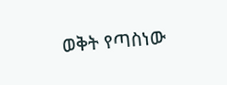ወቅት የጣስነው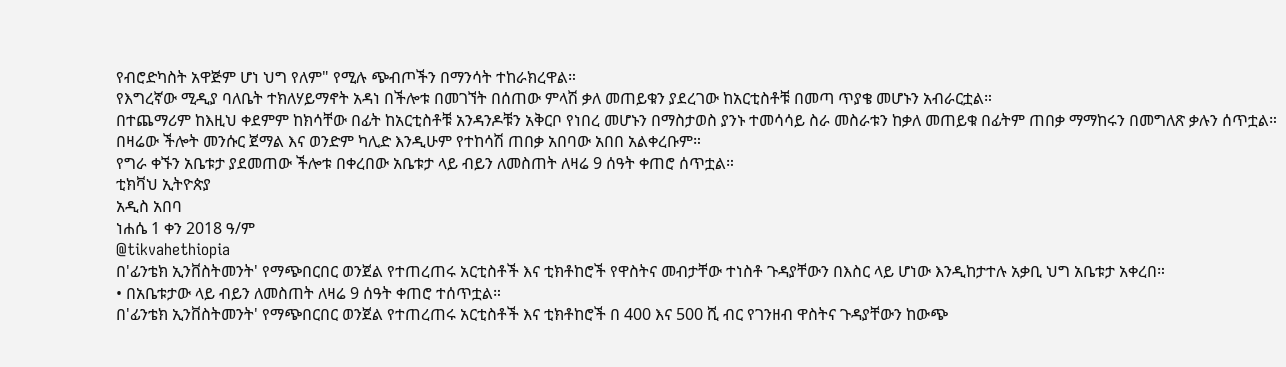የብሮድካስት አዋጅም ሆነ ህግ የለም" የሚሉ ጭብጦችን በማንሳት ተከራክረዋል።
የእግረኛው ሚዲያ ባለቤት ተክለሃይማኖት አዳነ በችሎቱ በመገኘት በሰጠው ምላሽ ቃለ መጠይቁን ያደረገው ከአርቲስቶቹ በመጣ ጥያቄ መሆኑን አብራርቷል።
በተጨማሪም ከእዚህ ቀደምም ከክሳቸው በፊት ከአርቲስቶቹ አንዳንዶቹን አቅርቦ የነበረ መሆኑን በማስታወስ ያንኑ ተመሳሳይ ስራ መስራቱን ከቃለ መጠይቁ በፊትም ጠበቃ ማማከሩን በመግለጽ ቃሉን ሰጥቷል።
በዛሬው ችሎት መንሱር ጀማል እና ወንድም ካሊድ እንዲሁም የተከሳሽ ጠበቃ አበባው አበበ አልቀረቡም።
የግራ ቀኙን አቤቱታ ያደመጠው ችሎቱ በቀረበው አቤቱታ ላይ ብይን ለመስጠት ለዛሬ 9 ሰዓት ቀጠሮ ሰጥቷል።
ቲክቫህ ኢትዮጵያ
አዲስ አበባ
ነሐሴ 1 ቀን 2018 ዓ/ም
@tikvahethiopia
በ'ፊንቴክ ኢንቨስትመንት' የማጭበርበር ወንጀል የተጠረጠሩ አርቲስቶች እና ቲክቶከሮች የዋስትና መብታቸው ተነስቶ ጉዳያቸውን በእስር ላይ ሆነው እንዲከታተሉ አቃቢ ህግ አቤቱታ አቀረበ።
• በአቤቱታው ላይ ብይን ለመስጠት ለዛሬ 9 ሰዓት ቀጠሮ ተሰጥቷል።
በ'ፊንቴክ ኢንቨስትመንት' የማጭበርበር ወንጀል የተጠረጠሩ አርቲስቶች እና ቲክቶከሮች በ 400 እና 500 ሺ ብር የገንዘብ ዋስትና ጉዳያቸውን ከውጭ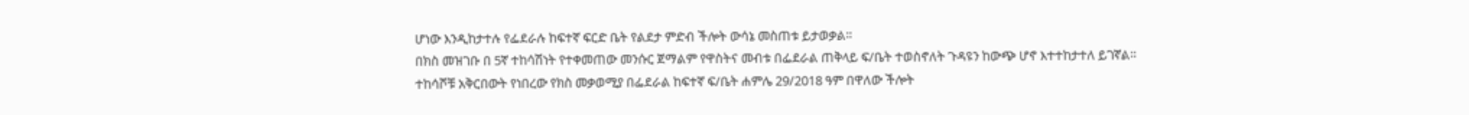ሆነው እንዲከታተሉ የፌደራሉ ከፍተኛ ፍርድ ቤት የልደታ ምድብ ችሎት ውሳኔ መስጠቱ ይታወቃል።
በክስ መዝገቡ በ 5ኛ ተከሳሽነት የተቀመጠው መንሱር ጀማልም የዋስትና መብቱ በፌደራል ጠቅላይ ፍ/ቤት ተወስኖለት ጉዳዩን ከውጭ ሆኖ እተተከታተለ ይገኛል።
ተከሳሾቹ አቅርበውት የነበረው የክስ መቃወሚያ በፌደራል ከፍተኛ ፍ/ቤት ሐምሌ 29/2018 ዓም በዋለው ችሎት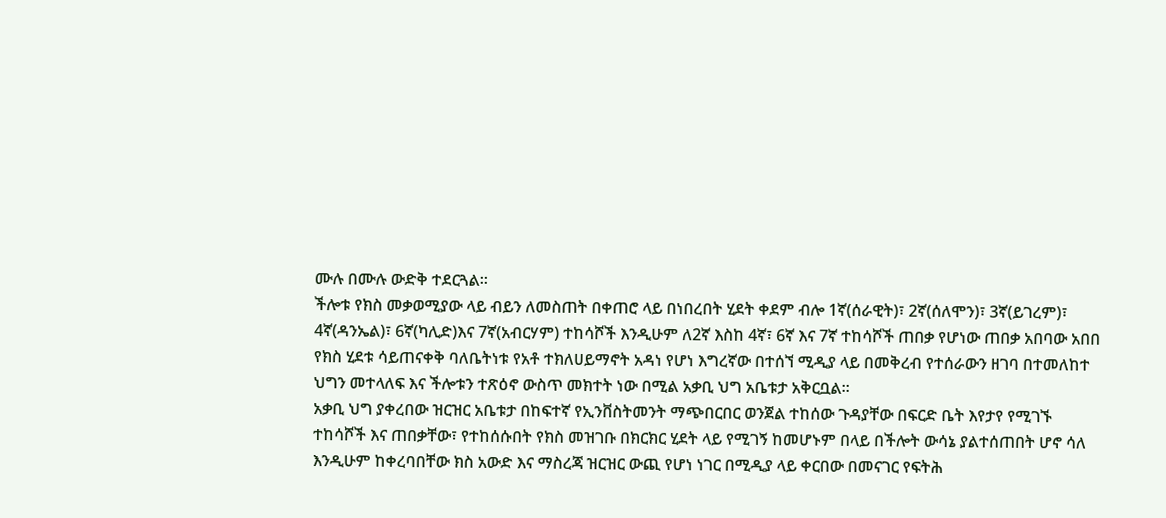ሙሉ በሙሉ ውድቅ ተደርጓል።
ችሎቱ የክስ መቃወሚያው ላይ ብይን ለመስጠት በቀጠሮ ላይ በነበረበት ሂደት ቀደም ብሎ 1ኛ(ሰራዊት)፣ 2ኛ(ሰለሞን)፣ 3ኛ(ይገረም)፣ 4ኛ(ዳንኤል)፣ 6ኛ(ካሊድ)እና 7ኛ(አብርሃም) ተከሳሾች እንዲሁም ለ2ኛ እስከ 4ኛ፣ 6ኛ እና 7ኛ ተከሳሾች ጠበቃ የሆነው ጠበቃ አበባው አበበ የክስ ሂደቱ ሳይጠናቀቅ ባለቤትነቱ የአቶ ተክለሀይማኖት አዳነ የሆነ እግረኛው በተሰኘ ሚዲያ ላይ በመቅረብ የተሰራውን ዘገባ በተመለከተ ህግን መተላለፍ እና ችሎቱን ተጽዕኖ ውስጥ መክተት ነው በሚል አቃቢ ህግ አቤቱታ አቅርቧል።
አቃቢ ህግ ያቀረበው ዝርዝር አቤቱታ በከፍተኛ የኢንቨስትመንት ማጭበርበር ወንጀል ተከሰው ጉዳያቸው በፍርድ ቤት እየታየ የሚገኙ ተከሳሾች እና ጠበቃቸው፣ የተከሰሱበት የክስ መዝገቡ በክርክር ሂደት ላይ የሚገኝ ከመሆኑም በላይ በችሎት ውሳኔ ያልተሰጠበት ሆኖ ሳለ እንዲሁም ከቀረባበቸው ክስ አውድ እና ማስረጃ ዝርዝር ውጪ የሆነ ነገር በሚዲያ ላይ ቀርበው በመናገር የፍትሕ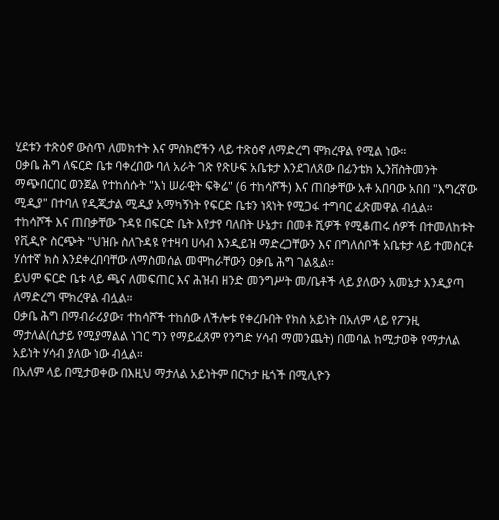ሂደቱን ተጽዕኖ ውስጥ ለመክተት እና ምስክሮችን ላይ ተጽዕኖ ለማድረግ ሞክረዋል የሚል ነው።
ዐቃቤ ሕግ ለፍርድ ቤቱ ባቀረበው ባለ አራት ገጽ የጽሁፍ አቤቱታ እንደገለጸው በፊንቴክ ኢንቨስትመንት ማጭበርበር ወንጀል የተከሰሱት "እነ ሠራዊት ፍቅሬ" (6 ተከሳሾች) እና ጠበቃቸው አቶ አበባው አበበ "እግረኛው ሚዲያ" በተባለ የዲጂታል ሚዲያ አማካኝነት የፍርድ ቤቱን ነጻነት የሚጋፋ ተግባር ፈጽመዋል ብሏል።
ተከሳሾች እና ጠበቃቸው ጉዳዩ በፍርድ ቤት እየታየ ባለበት ሁኔታ፣ በመቶ ሺዎች የሚቆጠሩ ሰዎች በተመለከቱት የቪዲዮ ስርጭት "ህዝቡ ስለጉዳዩ የተዛባ ሀሳብ እንዲይዝ ማድረጋቸውን እና በግለሰቦች አቤቱታ ላይ ተመስርቶ ሃሰተኛ ክስ እንደቀረበባቸው ለማስመሰል መሞከራቸውን ዐቃቤ ሕግ ገልጿል።
ይህም ፍርድ ቤቱ ላይ ጫና ለመፍጠር እና ሕዝብ ዘንድ መንግሥት መ/ቤቶች ላይ ያለውን አመኔታ እንዲያጣ ለማድረግ ሞክረዋል ብሏል።
ዐቃቤ ሕግ በማብራሪያው፣ ተከሳሾች ተከሰው ለችሎቱ የቀረቡበት የክስ አይነት በአለም ላይ የፖንዚ ማታለል(ሲታይ የሚያማልል ነገር ግን የማይፈጸም የንግድ ሃሳብ ማመንጨት) በመባል ከሚታወቅ የማታለል አይነት ሃሳብ ያለው ነው ብሏል።
በአለም ላይ በሚታወቀው በእዚህ ማታለል አይነትም በርካታ ዜጎች በሚሊዮን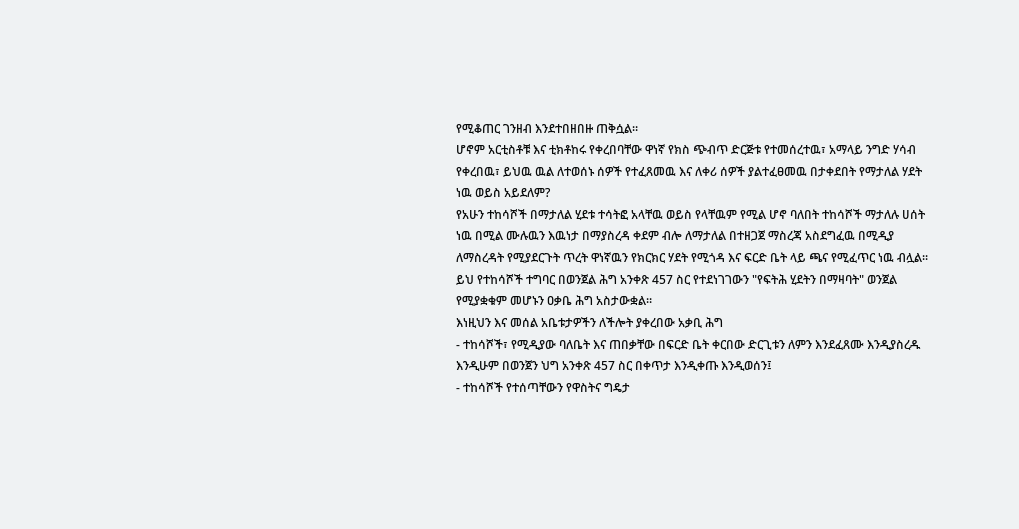የሚቆጠር ገንዘብ እንደተበዘበዙ ጠቅሷል።
ሆኖም አርቲስቶቹ እና ቲክቶከሩ የቀረበባቸው ዋነኛ የክስ ጭብጥ ድርጅቱ የተመሰረተዉ፣ አማላይ ንግድ ሃሳብ የቀረበዉ፣ ይህዉ ዉል ለተወሰኑ ሰዎች የተፈጸመዉ እና ለቀሪ ሰዎች ያልተፈፀመዉ በታቀደበት የማታለል ሃደት ነዉ ወይስ አይደለም?
የአሁን ተከሳሾች በማታለል ሂደቱ ተሳትፎ አላቸዉ ወይስ የላቸዉም የሚል ሆኖ ባለበት ተከሳሾች ማታለሉ ሀሰት ነዉ በሚል ሙሉዉን እዉነታ በማያስረዳ ቀደም ብሎ ለማታለል በተዘጋጀ ማስረጃ አስደግፈዉ በሚዲያ ለማስረዳት የሚያደርጉት ጥረት ዋነኛዉን የክርክር ሃደት የሚጎዳ እና ፍርድ ቤት ላይ ጫና የሚፈጥር ነዉ ብሏል፡፡
ይህ የተከሳሾች ተግባር በወንጀል ሕግ አንቀጽ 457 ስር የተደነገገውን "የፍትሕ ሂደትን በማዛባት" ወንጀል የሚያቋቁም መሆኑን ዐቃቤ ሕግ አስታውቋል።
እነዚህን እና መሰል አቤቱታዎችን ለችሎት ያቀረበው አቃቢ ሕግ
- ተከሳሾች፣ የሚዲያው ባለቤት እና ጠበቃቸው በፍርድ ቤት ቀርበው ድርጊቱን ለምን እንደፈጸሙ እንዲያስረዱ እንዲሁም በወንጀን ህግ አንቀጽ 457 ስር በቀጥታ እንዲቀጡ እንዲወሰን፤
- ተከሳሾች የተሰጣቸውን የዋስትና ግዴታ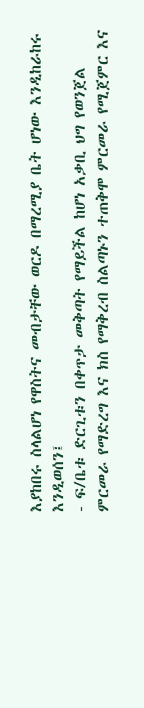እያከበሩ ስላልሆነ የዋስትና መብታቸው ወርዶ በማረሚያ ቤት ሆነው እንዲከራከሩ እንዲወሰን፤
- ፍ/ቤቱ ድርጊቱን በቀጥታ መቅጣት የማይችል ከሆነ አቃቢ ህግ የወንጀል ምርመራ የማድረግ እና ክስ የማቅረብ ስልጣኑን ተጠቅሞ ምርመራ የሚጀምር እና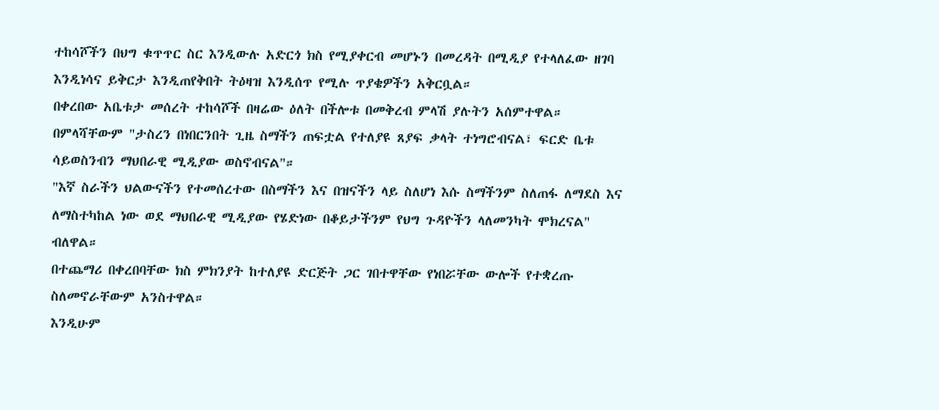ተከሳሾችን በህግ ቁጥጥር ስር እንዲውሉ አድርጎ ክስ የሚያቀርብ መሆኑን በመረዳት በሚዲያ የተላለፈው ዘገባ እንዲነሳና ይቅርታ እንዲጠየቅበት ትዕዛዝ እንዲሰጥ የሚሉ ጥያቄዎችን አቅርቧል።
በቀረበው አቤቱታ መሰረት ተከሳሾች በዛሬው ዕለት በችሎቱ በመቅረብ ምላሽ ያሉትን አሰምተዋል።
በምላሻቸውም "ታስረን በነበርንበት ጊዜ ስማችን ጠፍቷል የተለያዩ ጸያፍ ቃላት ተነግሮብናል፣ ፍርድ ቤቱ ሳይወስንብን ማህበራዊ ሚዲያው ወስኖብናል"።
"እኛ ስራችን ህልውናችን የተመሰረተው በስማችን እና በዝናችን ላይ ስለሆነ እሱ ስማችንም ስለጠፋ ለማደስ እና ለማስተካከል ነው ወደ ማህበራዊ ሚዲያው የሄድነው በቆይታችንም የህግ ጉዳዮችን ላለመንካት ሞክረናል" ብለዋል።
በተጨማሪ በቀረበባቸው ክስ ምክንያት ከተለያዩ ድርጅት ጋር ገበተዋቸው የነበሯቸው ውሎች የተቋረጡ ስለመኖራቸውም አንስተዋል።
እንዲሁም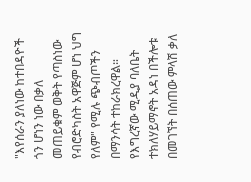"እየሰራን ያለነው ከተበዳዮች ጎን ሆነን ነው በቃለ መጠይቁም ወቅት የጣስነው የብሮድካስት አዋጅም ሆነ ህግ የለም" የሚሉ ጭብጦችን በማንሳት ተከራክረዋል።
የእግረኛው ሚዲያ ባለቤት ተክለሃይማኖት አዳነ በችሎቱ በመገኘት በሰጠው ምላሽ ቃለ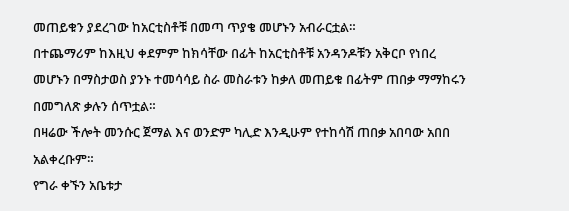መጠይቁን ያደረገው ከአርቲስቶቹ በመጣ ጥያቄ መሆኑን አብራርቷል።
በተጨማሪም ከእዚህ ቀደምም ከክሳቸው በፊት ከአርቲስቶቹ አንዳንዶቹን አቅርቦ የነበረ መሆኑን በማስታወስ ያንኑ ተመሳሳይ ስራ መስራቱን ከቃለ መጠይቁ በፊትም ጠበቃ ማማከሩን በመግለጽ ቃሉን ሰጥቷል።
በዛሬው ችሎት መንሱር ጀማል እና ወንድም ካሊድ እንዲሁም የተከሳሽ ጠበቃ አበባው አበበ አልቀረቡም።
የግራ ቀኙን አቤቱታ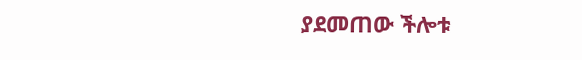ያደመጠው ችሎቱ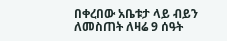በቀረበው አቤቱታ ላይ ብይን ለመስጠት ለዛሬ 9 ሰዓት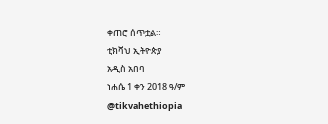ቀጠሮ ሰጥቷል።
ቲክቫህ ኢትዮጵያ
አዲስ አበባ
ነሐሴ 1 ቀን 2018 ዓ/ም
@tikvahethiopia